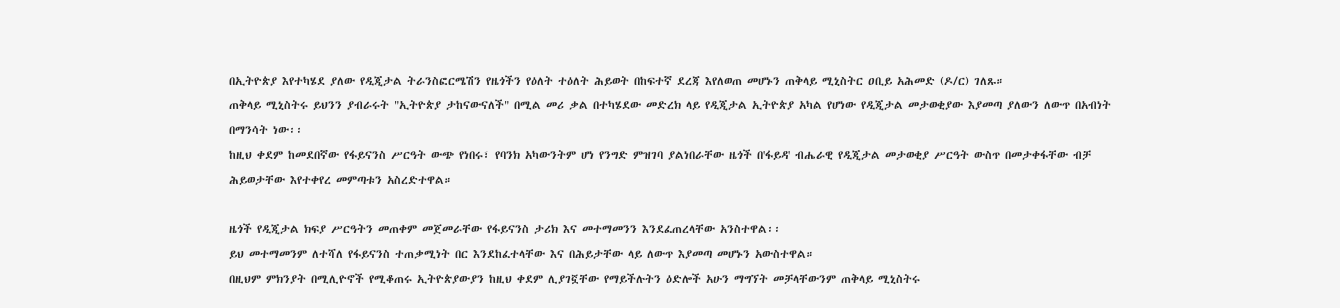በኢትዮጵያ እየተካሄደ ያለው የዲጂታል ትራንስፎርሜሽን የዜጎችን የዕለት ተዕለት ሕይወት በከፍተኛ ደረጃ እየለወጠ መሆኑን ጠቅላይ ሚኒስትር ዐቢይ አሕመድ (ዶ/ር) ገለጹ።
ጠቅላይ ሚኒስትሩ ይህንን ያብራሩት "ኢትዮጵያ ታከናውናለች" በሚል መሪ ቃል በተካሄደው መድረክ ላይ የዲጂታል ኢትዮጵያ አካል የሆነው የዲጂታል መታወቂያው እያመጣ ያለውን ለውጥ በአብነት በማንሳት ነው፡፡
ከዚህ ቀደም ከመደበኛው የፋይናንስ ሥርዓት ውጭ የነበሩ፣ የባንክ አካውንትም ሆነ የንግድ ምዝገባ ያልነበራቸው ዜጎች በ'ፋይዳ' ብሔራዊ የዲጂታል መታወቂያ ሥርዓት ውስጥ በመታቀፋቸው ብቻ ሕይወታቸው እየተቀየረ መምጣቱን አስረድተዋል።

ዜጎች የዲጂታል ክፍያ ሥርዓትን መጠቀም መጀመራቸው የፋይናንስ ታሪክ እና መተማመንን እንደፈጠረላቸው አንስተዋል፡፡
ይህ መተማመንም ለተሻለ የፋይናንስ ተጠቃሚነት በር እንደከፈተላቸው እና በሕይታቸው ላይ ለውጥ እያመጣ መሆኑን አውስተዋል።
በዚህም ምክንያት በሚሊዮኖች የሚቆጠሩ ኢትዮጵያውያን ከዚህ ቀደም ሊያገኟቸው የማይችሉትን ዕድሎች አሁን ማግኘት መቻላቸውንም ጠቅላይ ሚኒስትሩ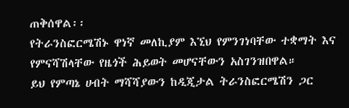ጠቅሰዋል፡፡
የትራንስፎርሜሽኑ ዋነኛ መለኪያም እኚህ የምንገነባቸው ተቋማት እና የምናሻሽላቸው የዜጎች ሕይወት መሆናቸውን አስገንዝበዋል።
ይህ የምጣኔ ሀብት ማሻሻያውን ከዲጂታል ትራንስፎርሜሽን ጋር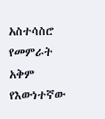አስተሳስሮ የመምራት አቅም የእውነተኛው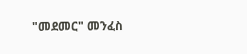"መደመር" መንፈስ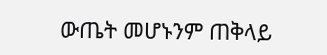ውጤት መሆኑንም ጠቅላይ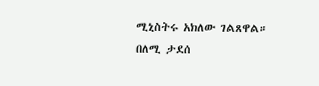ሚኒስትሩ አክለው ገልጸዋል።
በለሚ ታደሰ